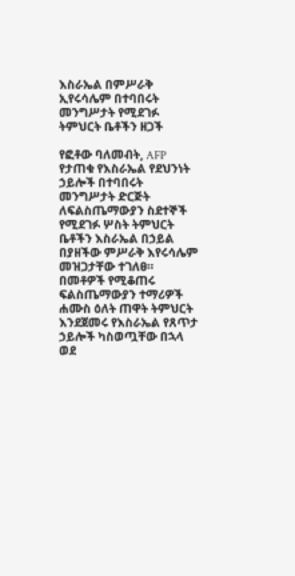እስራኤል በምሥራቅ ኢየሩሳሌም በተባበሩት መንግሥታት የሚደገፉ ትምህርት ቤቶችን ዘጋች

የፎቶው ባለመብት, AFP
የታጠቁ የእስራኤል የደህንነት ኃይሎች በተባበሩት መንግሥታት ድርጅት ለፍልስጤማውያን ስደተኞች የሚደገፉ ሦስት ትምህርት ቤቶችን እስራኤል በኃይል በያዘችው ምሥራቅ እየሩሳሌም መዝጋታቸው ተገለፀ።
በመቶዎች የሚቆጠሩ ፍልስጤማውያን ተማሪዎች ሐሙስ ዕለት ጠዋት ትምህርት እንደጀመሩ የእስራኤል የጸጥታ ኃይሎች ካስወጧቸው በኋላ ወደ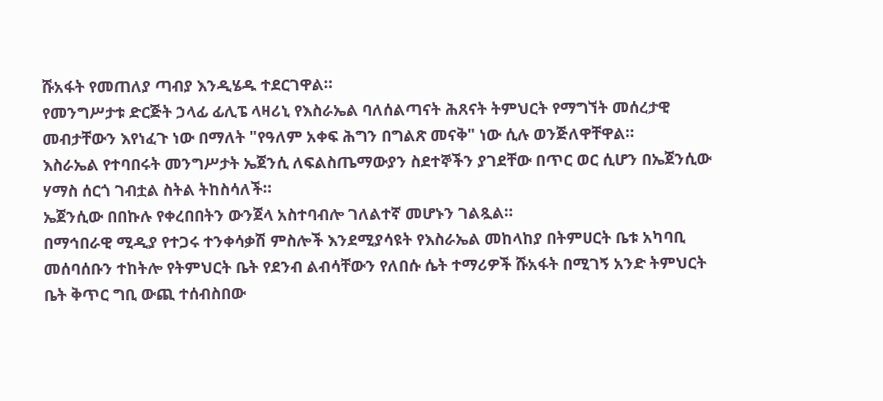ሹአፋት የመጠለያ ጣብያ እንዲሄዱ ተደርገዋል።
የመንግሥታቱ ድርጅት ኃላፊ ፊሊፔ ላዛሪኒ የእስራኤል ባለሰልጣናት ሕጸናት ትምህርት የማግኘት መሰረታዊ መብታቸውን እየነፈጉ ነው በማለት "የዓለም አቀፍ ሕግን በግልጽ መናቅ" ነው ሲሉ ወንጅለዋቸዋል።
እስራኤል የተባበሩት መንግሥታት ኤጀንሲ ለፍልስጤማውያን ስደተኞችን ያገደቸው በጥር ወር ሲሆን በኤጀንሲው ሃማስ ሰርጎ ገብቷል ስትል ትከስሳለች።
ኤጀንሲው በበኩሉ የቀረበበትን ውንጀላ አስተባብሎ ገለልተኛ መሆኑን ገልጿል።
በማኅበራዊ ሚዲያ የተጋሩ ተንቀሳቃሽ ምስሎች እንደሚያሳዩት የእስራኤል መከላከያ በትምሀርት ቤቱ አካባቢ መሰባሰቡን ተከትሎ የትምህርት ቤት የደንብ ልብሳቸውን የለበሱ ሴት ተማሪዎች ሹአፋት በሚገኝ አንድ ትምህርት ቤት ቅጥር ግቢ ውጪ ተሰብስበው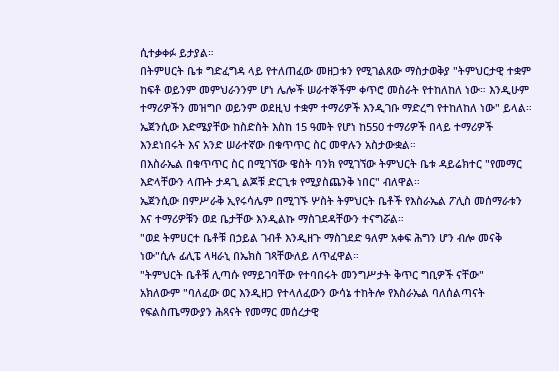ሲተቃቀፉ ይታያል።
በትምሀርት ቤቱ ግድፈግዳ ላይ የተለጠፈው መዘጋቱን የሚገልጸው ማስታወቅያ "ትምህርታዊ ተቋም ከፍቶ ወይንም መምህራንንም ሆነ ሌሎች ሠራተኞችም ቀጥሮ መስራት የተከለከለ ነው። እንዲሁም ተማሪዎችን መዝግቦ ወይንም ወደዚህ ተቋም ተማሪዎች እንዲገቡ ማድረግ የተከለከለ ነው" ይላል።
ኤጀንሲው እድሜያቸው ከስድስት እስከ 15 ዓመት የሆነ ከ550 ተማሪዎች በላይ ተማሪዎች እንደነበሩት እና አንድ ሠራተኛው በቁጥጥር ስር መዋሉን አስታውቋል።
በእስራኤል በቁጥጥር ስር በሚገኘው ዌስት ባንክ የሚገኘው ትምህርት ቤቱ ዳይሬክተር "የመማር እድላቸውን ላጡት ታዳጊ ልጆቹ ድርጊቱ የሚያስጨንቅ ነበር" ብለዋል።
ኤጀንሲው በምሥራቅ ኢየሩሳሌም በሚገኙ ሦስት ትምህርት ቤቶች የእስራኤል ፖሊስ መሰማራቱን እና ተማሪዎቹን ወደ ቤታቸው እንዲልኩ ማስገደዳቸውን ተናግሯል።
"ወደ ትምሀርተ ቤቶቹ በኃይል ገብቶ እንዲዘጉ ማስገደድ ዓለም አቀፍ ሕግን ሆን ብሎ መናቅ ነው"ሲሉ ፊሊፔ ላዛራኒ በኤክስ ገጻቸውለይ ለጥፈዋል።
"ትምህርት ቤቶቹ ሊጣሱ የማይገባቸው የተባበሩት መንግሥታት ቅጥር ግቢዎች ናቸው"
አክለውም "ባለፈው ወር እንዲዘጋ የተላለፈውን ውሳኔ ተከትሎ የእስራኤል ባለሰልጣናት የፍልስጤማውያን ሕጻናት የመማር መሰረታዊ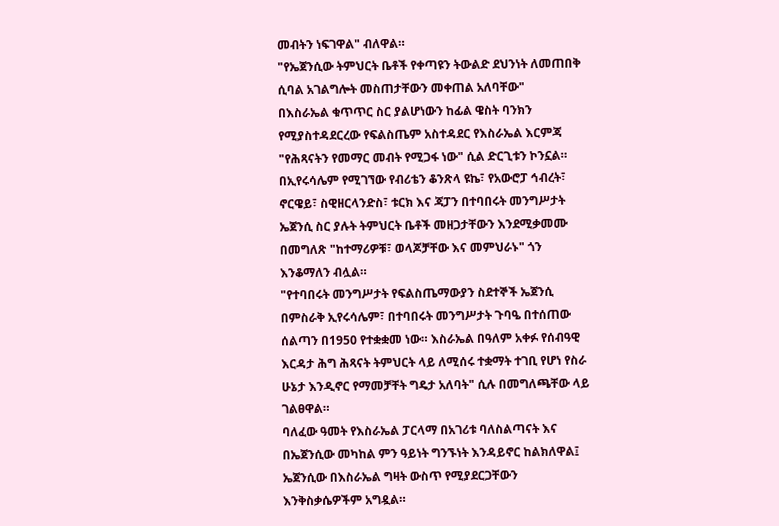መብትን ነፍገዋል" ብለዋል።
"የኤጀንሲው ትምህርት ቤቶች የቀጣዩን ትውልድ ደህንነት ለመጠበቅ ሲባል አገልግሎት መስጠታቸውን መቀጠል አለባቸው"
በእስራኤል ቁጥጥር ስር ያልሆነውን ከፊል ዌስት ባንክን የሚያስተዳደርረው የፍልስጤም አስተዳደር የእስራኤል እርምጃ "የሕጻናትን የመማር መብት የሚጋፋ ነው" ሲል ድርጊቱን ኮንኗል።
በኢየሩሳሌም የሚገኘው የብሪቴን ቆንጽላ ዩኬ፣ የአውሮፓ ኅብረት፣ ኖርዌይ፣ ስዊዘርላንድስ፣ ቱርክ እና ጃፓን በተባበሩት መንግሥታት ኤጀንሲ ስር ያሉት ትምህርት ቤቶች መዘጋታቸውን እንደሚቃመሙ በመግለጽ "ከተማሪዎቹ፣ ወላጆቻቸው እና መምህራኑ" ጎን እንቆማለን ብሏል።
"የተባበሩት መንግሥታት የፍልስጤማውያን ስደተኞች ኤጀንሲ በምስራቅ ኢየሩሳሌም፣ በተባበሩት መንግሥታት ጉባዔ በተሰጠው ሰልጣን በ1950 የተቋቋመ ነው። እስራኤል በዓለም አቀፉ የሰብዓዊ እርዳታ ሕግ ሕጻናት ትምህርት ላይ ለሚሰሩ ተቋማት ተገቢ የሆነ የስራ ሁኔታ እንዲኖር የማመቻቸት ግዴታ አለባት" ሲሉ በመግለጫቸው ላይ ገልፀዋል።
ባለፈው ዓመት የእስራኤል ፓርላማ በአገሪቱ ባለስልጣናት እና በኤጀንሲው መካከል ምን ዓይነት ግንኙነት እንዳይኖር ከልክለዋል፤ ኤጀንሲው በእስራኤል ግዛት ውስጥ የሚያደርጋቸውን እንቅስቃሴዎችም አግዷል።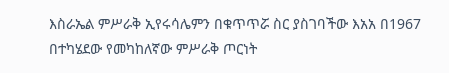እስራኤል ምሥራቅ ኢየሩሳሌምን በቁጥጥሯ ስር ያስገባችው እአአ በ1967 በተካሄደው የመካከለኛው ምሥራቅ ጦርነት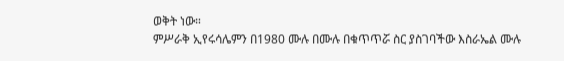ወቅት ነው።
ምሥራቅ ኢየሩሳሌምን በ1980 ሙሉ በሙሉ በቁጥጥሯ ስር ያስገባችው እስራኤል ሙሉ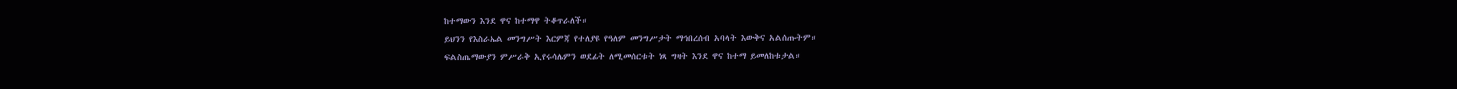ከተማውን እንደ ዋና ከተማዋ ትቆጥራለች።
ይህንን የእስራኤል መንግሥት እርምጃ የተለያዩ የዓለም መንግሥታት ማኅበረሰብ አባላት እውቅና አልሰጡትም።
ፍልስጤማውያን ምሥራቅ ኢየሩሳሌምን ወደፊት ለሚመሰርቱት ነጻ ግዛት እንደ ዋና ከተማ ይመለከቱታል።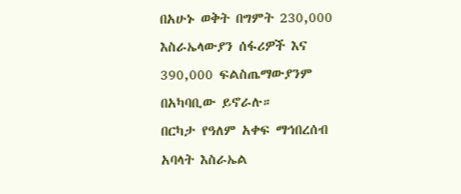በአሁኑ ወቅት በግምት 230,000 እስራኤላውያን ሰፋሪዎች እና 390,000 ፍልስጤማውያንም በአካባቢው ይኖራሉ።
በርካታ የዓለም አቀፍ ማኅበረሰብ አባላት እስራኤል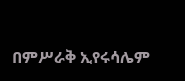በምሥራቅ ኢየሩሳሌም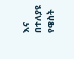እና በተለያዩ የዌስት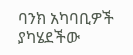ባንክ አካባቢዎች ያካሄደችው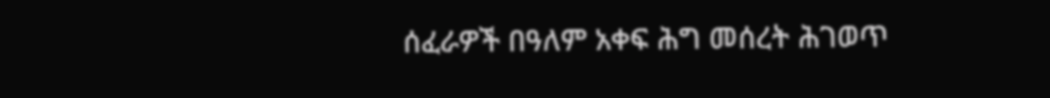ሰፈራዎች በዓለም አቀፍ ሕግ መሰረት ሕገወጥ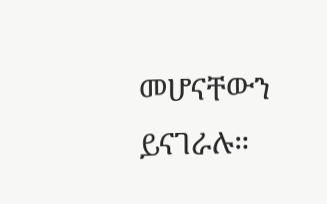መሆናቸውን ይናገራሉ።